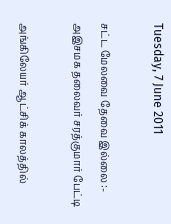Tuesday, 7 June 2011

சட்ட மேலவை தேவை இல்லை :- அஇசமக தலைவர் சரத்குமார் பேட்டி

அங்கிலேயர் ஆட்சிக் காலத்தில்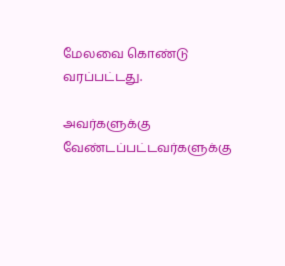மேலவை கொண்டு வரப்பட்டது.

அவர்களுக்கு வேண்டப்பட்டவர்களுக்கு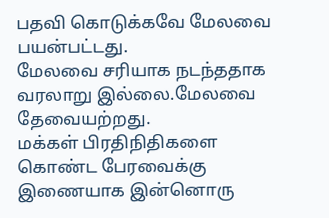பதவி கொடுக்கவே மேலவை பயன்பட்டது.
மேலவை சரியாக நடந்ததாக வரலாறு இல்லை.மேலவை தேவையற்றது.
மக்கள் பிரதிநிதிகளை கொண்ட பேரவைக்கு இணையாக இன்னொரு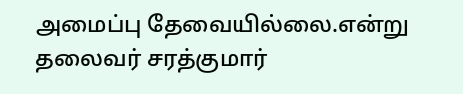அமைப்பு தேவையில்லை.என்று தலைவர் சரத்குமார்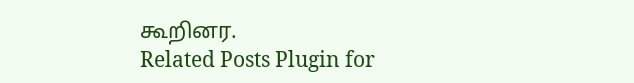கூறினர.
Related Posts Plugin for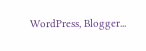WordPress, Blogger...